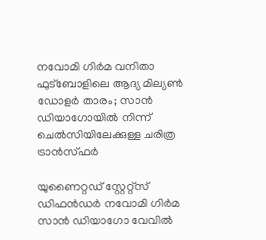നവോമി ഗിർമ വനിതാ ഫുട്ബോളിലെ ആദ്യ മില്യൺ ഡോളർ താരം; സാൻ ഡിയാഗോയിൽ നിന്ന് ചെൽസിയിലേക്കുള്ള ചരിത്ര ട്രാൻസ്ഫർ

യുണൈറ്റഡ് സ്റ്റേറ്റ്സ് ഡിഫൻഡർ നവോമി ഗിർമ സാൻ ഡിയാഗോ വേവിൽ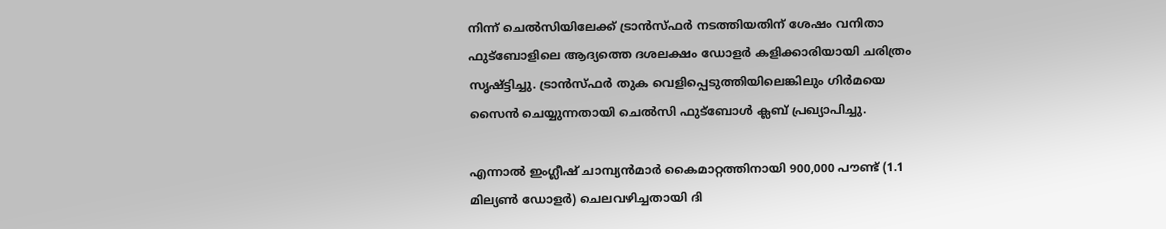നിന്ന് ചെൽസിയിലേക്ക് ട്രാൻസ്ഫർ നടത്തിയതിന് ശേഷം വനിതാ ഫുട്ബോളിലെ ആദ്യത്തെ ദശലക്ഷം ഡോളർ കളിക്കാരിയായി ചരിത്രം സൃഷ്ട്ടിച്ചു. ട്രാൻസ്ഫർ തുക വെളിപ്പെടുത്തിയിലെങ്കിലും ഗിർമയെ സൈൻ ചെയ്യുന്നതായി ചെൽസി ഫുട്ബോൾ ക്ലബ് പ്രഖ്യാപിച്ചു.

എന്നാൽ ഇംഗ്ലീഷ് ചാമ്പ്യൻമാർ കൈമാറ്റത്തിനായി 900,000 പൗണ്ട് (1.1 മില്യൺ ഡോളർ) ചെലവഴിച്ചതായി ദി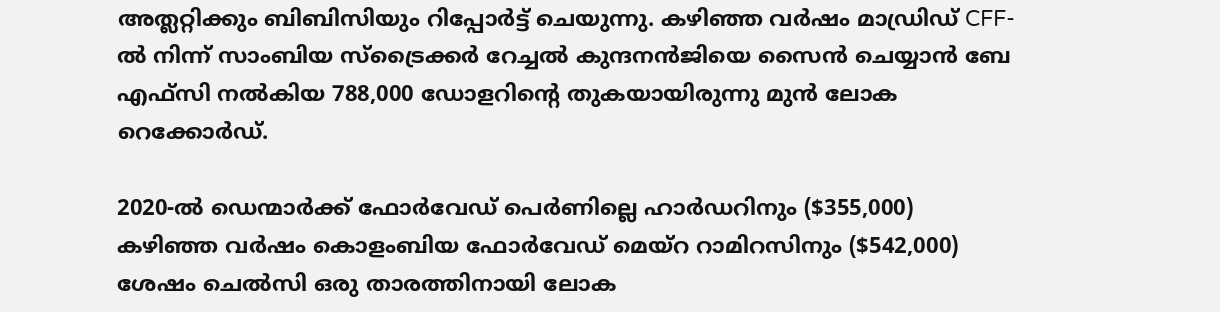അത്ലറ്റിക്കും ബിബിസിയും റിപ്പോർട്ട് ചെയുന്നു. കഴിഞ്ഞ വർഷം മാഡ്രിഡ് CFF-ൽ നിന്ന് സാംബിയ സ്‌ട്രൈക്കർ റേച്ചൽ കുന്ദനൻജിയെ സൈൻ ചെയ്യാൻ ബേ എഫ്‌സി നൽകിയ 788,000 ഡോളറിൻ്റെ തുകയായിരുന്നു മുൻ ലോക റെക്കോർഡ്.

2020-ൽ ഡെന്മാർക്ക് ഫോർവേഡ് പെർണില്ലെ ഹാർഡറിനും ($355,000) കഴിഞ്ഞ വർഷം കൊളംബിയ ഫോർവേഡ് മെയ്‌റ റാമിറസിനും ($542,000) ശേഷം ചെൽസി ഒരു താരത്തിനായി ലോക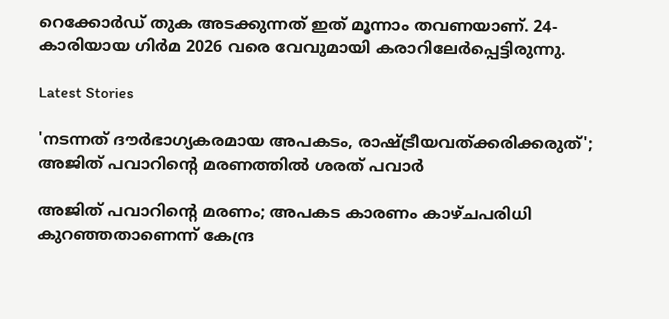റെക്കോർഡ് തുക അടക്കുന്നത് ഇത് മൂന്നാം തവണയാണ്. 24-കാരിയായ ഗിർമ 2026 വരെ വേവുമായി കരാറിലേർപ്പെട്ടിരുന്നു.

Latest Stories

'നടന്നത് ദൗര്‍ഭാഗ്യകരമായ അപകടം, രാഷ്ട്രീയവത്ക്കരിക്കരുത്'; അജിത് പവാറിന്റെ മരണത്തില്‍ ശരത് പവാർ

അജിത് പവാറിന്റെ മരണം; അപകട കാരണം കാഴ്ചപരിധി കുറഞ്ഞതാണെന്ന് കേന്ദ്ര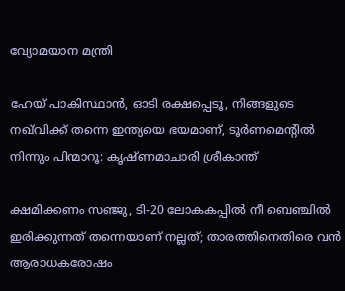വ്യോമയാന മന്ത്രി

ഹേയ് പാകിസ്ഥാൻ, ഓടി രക്ഷപ്പെടൂ, നിങ്ങളുടെ നഖ്‌വിക്ക് തന്നെ ഇന്ത്യയെ ഭയമാണ്, ടൂർണമെന്റിൽ നിന്നും പിന്മാറൂ: കൃഷ്ണമാചാരി ശ്രീകാന്ത്

ക്ഷമിക്കണം സഞ്ജു, ടി-20 ലോകകപ്പിൽ നീ ബെഞ്ചിൽ ഇരിക്കുന്നത് തന്നെയാണ് നല്ലത്; താരത്തിനെതിരെ വൻ ആരാധകരോഷം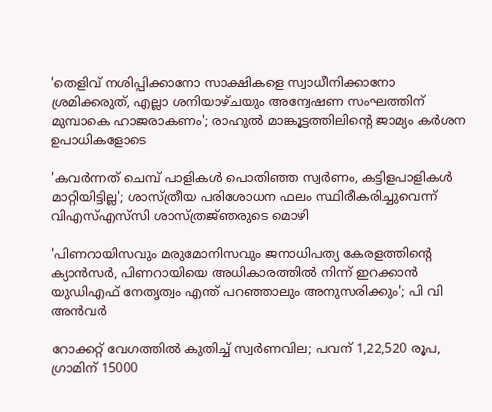'തെളിവ് നശിപ്പിക്കാനോ സാക്ഷികളെ സ്വാധീനിക്കാനോ ശ്രമിക്കരുത്, എല്ലാ ശനിയാഴ്ചയും അന്വേഷണ സംഘത്തിന് മുമ്പാകെ ഹാജരാകണം'; രാഹുൽ മാങ്കൂട്ടത്തിലിന്റെ ജാമ്യം കർശന ഉപാധികളോടെ

'കവർന്നത് ചെമ്പ് പാളികൾ പൊതിഞ്ഞ സ്വർണം, കട്ടിളപാളികൾ മാറ്റിയിട്ടില്ല'; ശാസ്ത്രീയ പരിശോധന ഫലം സ്ഥിരീകരിച്ചുവെന്ന് വിഎസ്എസ്‍സി ശാസ്ത്രജ്‌ഞരുടെ മൊഴി

'പിണറായിസവും മരുമോനിസവും ജനാധിപത്യ കേരളത്തിന്റെ ക്യാൻസർ, പിണറായിയെ അധികാരത്തിൽ നിന്ന് ഇറക്കാൻ യുഡിഎഫ് നേതൃത്വം എന്ത്‌ പറഞ്ഞാലും അനുസരിക്കും'; പി വി അൻവർ

റോക്കറ്റ് വേഗത്തിൽ കുതിച്ച് സ്വർണവില; പവന് 1,22,520 രൂപ, ഗ്രാമിന് 15000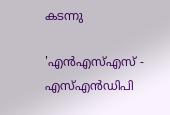കടന്നു

'എന്‍എസ്എസ് - എസ്എന്‍ഡിപി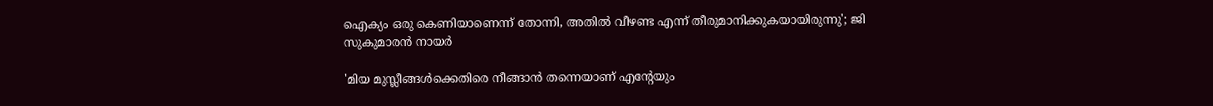ഐക്യം ഒരു കെണിയാണെന്ന് തോന്നി, അതിൽ വീഴണ്ട എന്ന് തീരുമാനിക്കുകയായിരുന്നു'; ജി സുകുമാരൻ നായർ

'മിയ മുസ്ലീങ്ങള്‍ക്കെതിരെ നീങ്ങാന്‍ തന്നെയാണ് എന്റേയും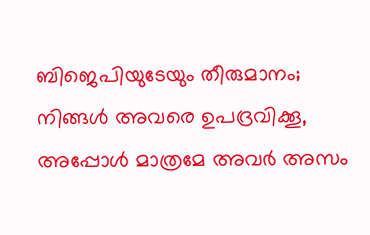ബിജെപിയുടേയും തീരുമാനം; നിങ്ങള്‍ അവരെ ഉപദ്രവിക്കൂ, അപ്പോള്‍ മാത്രമേ അവര്‍ അസം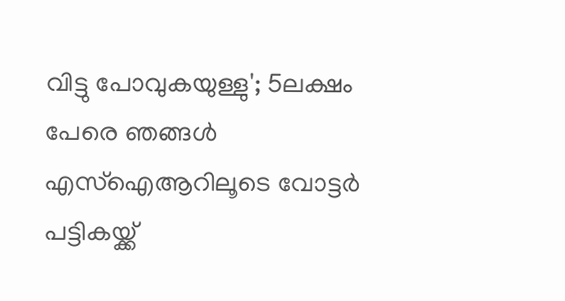വിട്ടു പോവുകയുള്ളു'; 5ലക്ഷം പേരെ ഞങ്ങള്‍ എസ്‌ഐആറിലൂടെ വോട്ടര്‍ പട്ടികയ്ക്ക്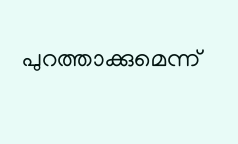പുറത്താക്കുമെന്ന്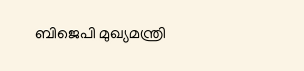ബിജെപി മുഖ്യമന്ത്രി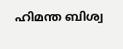ഹിമന്ത ബിശ്വ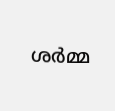ശര്‍മ്മ